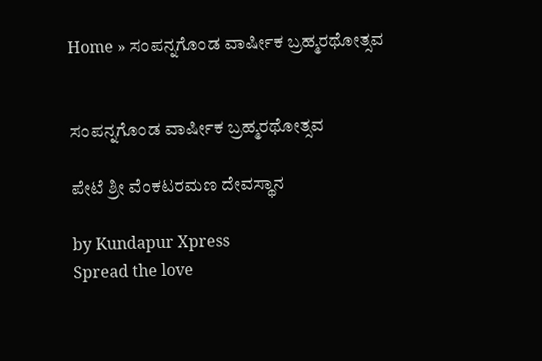Home » ಸಂಪನ್ನಗೊಂಡ ವಾರ್ಷೀಕ ಬ್ರಹ್ಮರಥೋತ್ಸವ


ಸಂಪನ್ನಗೊಂಡ ವಾರ್ಷೀಕ ಬ್ರಹ್ಮರಥೋತ್ಸವ

ಪೇಟೆ ಶ್ರೀ ವೆಂಕಟರಮಣ ದೇವಸ್ಥಾನ

by Kundapur Xpress
Spread the love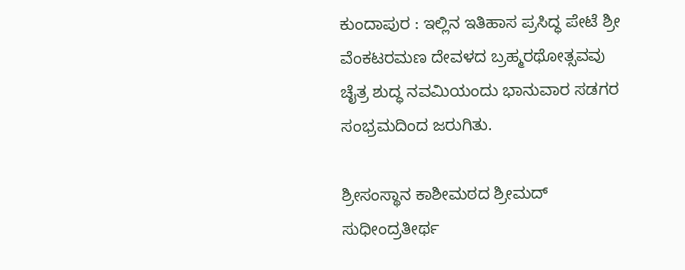ಕುಂದಾಪುರ : ಇಲ್ಲಿನ ಇತಿಹಾಸ ಪ್ರಸಿದ್ಧ ಪೇಟೆ ಶ್ರೀ ವೆಂಕಟರಮಣ ದೇವಳದ ಬ್ರಹ್ಮರಥೋತ್ಸವವು ಚೈತ್ರ ಶುದ್ಧ ನವಮಿಯಂದು ಭಾನುವಾರ ಸಡಗರ ಸಂಭ್ರಮದಿಂದ ಜರುಗಿತು.

ಶ್ರೀಸಂಸ್ಥಾನ ಕಾಶೀಮಠದ ಶ್ರೀಮದ್ ಸುಧೀಂದ್ರತೀರ್ಥ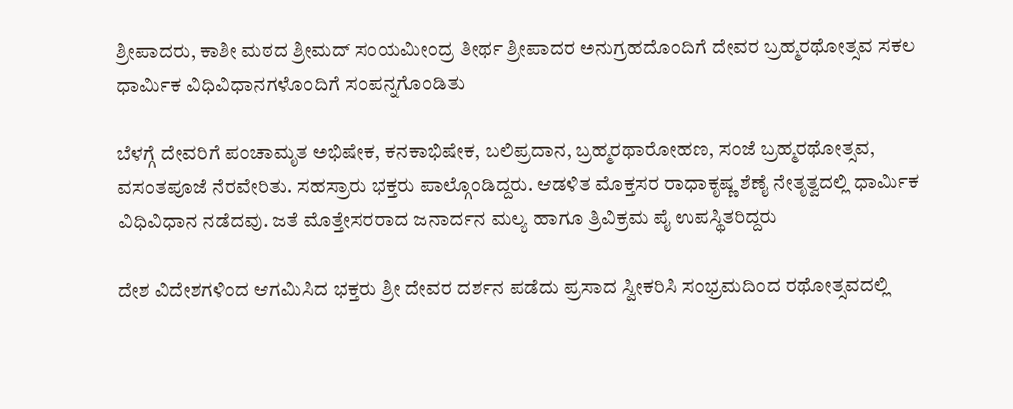ಶ್ರೀಪಾದರು, ಕಾಶೀ ಮಠದ ಶ್ರೀಮದ್ ಸಂಯಮೀಂದ್ರ ತೀರ್ಥ ಶ್ರೀಪಾದರ ಅನುಗ್ರಹದೊಂದಿಗೆ ದೇವರ ಬ್ರಹ್ಮರಥೋತ್ಸವ ಸಕಲ ಧಾರ್ಮಿಕ ವಿಧಿವಿಧಾನಗಳೊಂದಿಗೆ ಸಂಪನ್ನಗೊಂಡಿತು

ಬೆಳಗ್ಗೆ ದೇವರಿಗೆ ಪಂಚಾಮೃತ ಅಭಿಷೇಕ, ಕನಕಾಭಿಷೇಕ, ಬಲಿಪ್ರದಾನ, ಬ್ರಹ್ಮರಥಾರೋಹಣ, ಸಂಜೆ ಬ್ರಹ್ಮರಥೋತ್ಸವ, ವಸಂತಪೂಜೆ ನೆರವೇರಿತು. ಸಹಸ್ರಾರು ಭಕ್ತರು ಪಾಲ್ಗೊಂಡಿದ್ದರು. ಆಡಳಿತ ಮೊಕ್ತಸರ ರಾಧಾಕೃಷ್ಣ ಶೆಣೈ ನೇತೃತ್ವದಲ್ಲಿ ಧಾರ್ಮಿಕ ವಿಧಿವಿಧಾನ ನಡೆದವು. ಜತೆ ಮೊತ್ತೇಸರರಾದ ಜನಾರ್ದನ ಮಲ್ಯ ಹಾಗೂ ತ್ರಿವಿಕ್ರಮ ಪೈ ಉಪಸ್ಥಿತರಿದ್ದರು

ದೇಶ ವಿದೇಶಗಳಿಂದ ಆಗಮಿಸಿದ ಭಕ್ತರು ಶ್ರೀ ದೇವರ ದರ್ಶನ ಪಡೆದು ಪ್ರಸಾದ ಸ್ವೀಕರಿಸಿ ಸಂಭ್ರಮದಿಂದ ರಥೋತ್ಸವದಲ್ಲಿ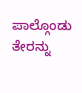ಪಾಲ್ಗೊಂಡು ತೇರನ್ನು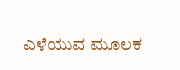ಎಳೆಯುವ ಮೂಲಕ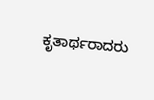ಕೃತಾರ್ಥರಾದರು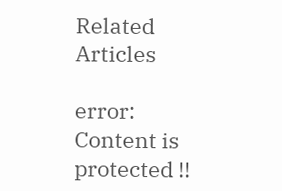Related Articles

error: Content is protected !!